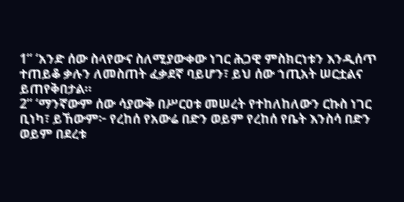1“ ‘አንድ ሰው ስላየውና ስለሚያውቀው ነገር ሕጋዊ ምስክርነቱን እንዲሰጥ ተጠይቆ ቃሉን ለመስጠት ፈቃደኛ ባይሆን፣ ይህ ሰው ኀጢአት ሠርቷልና ይጠየቅበታል።
2“ ‘ማንኛውም ሰው ሳያውቅ በሥርዐቱ መሠረት የተከለከለውን ርኩስ ነገር ቢነካ፣ ይኸውም፦ የረከሰ የአውሬ በድን ወይም የረከሰ የቤት እንስሳ በድን ወይም በደረቱ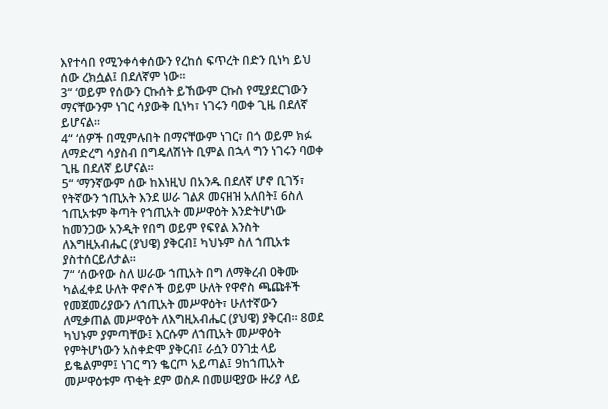እየተሳበ የሚንቀሳቀሰውን የረከሰ ፍጥረት በድን ቢነካ ይህ ሰው ረክሷል፤ በደለኛም ነው።
3“ ‘ወይም የሰውን ርኩሰት ይኸውም ርኩስ የሚያደርገውን ማናቸውንም ነገር ሳያውቅ ቢነካ፣ ነገሩን ባወቀ ጊዜ በደለኛ ይሆናል።
4“ ‘ሰዎች በሚምሉበት በማናቸውም ነገር፣ በጎ ወይም ክፉ ለማድረግ ሳያስብ በግዴለሽነት ቢምል በኋላ ግን ነገሩን ባወቀ ጊዜ በደለኛ ይሆናል።
5“ ‘ማንኛውም ሰው ከእነዚህ በአንዱ በደለኛ ሆኖ ቢገኝ፣ የትኛውን ኀጢአት እንደ ሠራ ገልጾ መናዘዝ አለበት፤ 6ስለ ኀጢአቱም ቅጣት የኀጢአት መሥዋዕት እንድትሆነው ከመንጋው አንዲት የበግ ወይም የፍየል እንስት ለእግዚአብሔር (ያህዌ) ያቅርብ፤ ካህኑም ስለ ኀጢአቱ ያስተሰርይለታል።
7“ ‘ሰውየው ስለ ሠራው ኀጢአት በግ ለማቅረብ ዐቅሙ ካልፈቀደ ሁለት ዋኖሶች ወይም ሁለት የዋኖስ ጫጩቶች የመጀመሪያውን ለኀጢአት መሥዋዕት፣ ሁለተኛውን ለሚቃጠል መሥዋዕት ለእግዚአብሔር (ያህዌ) ያቅርብ። 8ወደ ካህኑም ያምጣቸው፤ እርሱም ለኀጢአት መሥዋዕት የምትሆነውን አስቀድሞ ያቅርብ፤ ራሷን ዐንገቷ ላይ ይቈልምም፤ ነገር ግን ቈርጦ አይጣል፤ 9ከኀጢአት መሥዋዕቱም ጥቂት ደም ወስዶ በመሠዊያው ዙሪያ ላይ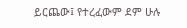ይርጨው፤ የተረፈውም ደም ሁሉ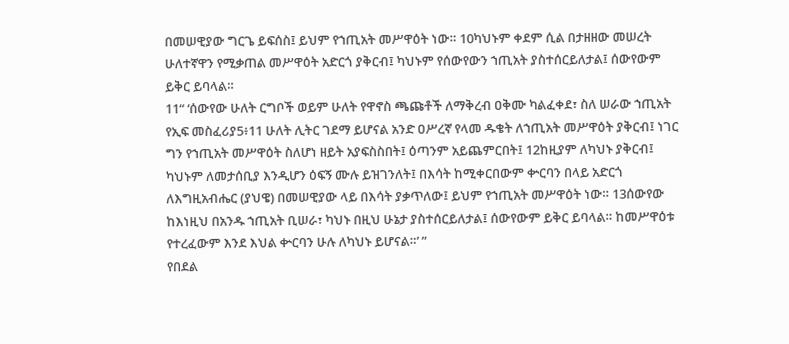በመሠዊያው ግርጌ ይፍሰስ፤ ይህም የኀጢአት መሥዋዕት ነው። 10ካህኑም ቀደም ሲል በታዘዘው መሠረት ሁለተኛዋን የሚቃጠል መሥዋዕት አድርጎ ያቅርብ፤ ካህኑም የሰውየውን ኀጢአት ያስተሰርይለታል፤ ሰውየውም ይቅር ይባላል።
11“ ‘ሰውየው ሁለት ርግቦች ወይም ሁለት የዋኖስ ጫጩቶች ለማቅረብ ዐቅሙ ካልፈቀደ፣ ስለ ሠራው ኀጢአት የኢፍ መስፈሪያ5፥11 ሁለት ሊትር ገደማ ይሆናል አንድ ዐሥረኛ የላመ ዱቄት ለኀጢአት መሥዋዕት ያቅርብ፤ ነገር ግን የኀጢአት መሥዋዕት ስለሆነ ዘይት አያፍስስበት፤ ዕጣንም አይጨምርበት፤ 12ከዚያም ለካህኑ ያቅርብ፤ ካህኑም ለመታሰቢያ እንዲሆን ዕፍኝ ሙሉ ይዝገንለት፤ በእሳት ከሚቀርበውም ቍርባን በላይ አድርጎ ለእግዚአብሔር (ያህዌ) በመሠዊያው ላይ በእሳት ያቃጥለው፤ ይህም የኀጢአት መሥዋዕት ነው። 13ሰውየው ከእነዚህ በአንዱ ኀጢአት ቢሠራ፣ ካህኑ በዚህ ሁኔታ ያስተሰርይለታል፤ ሰውየውም ይቅር ይባላል። ከመሥዋዕቱ የተረፈውም እንደ እህል ቍርባን ሁሉ ለካህኑ ይሆናል።’ ”
የበደል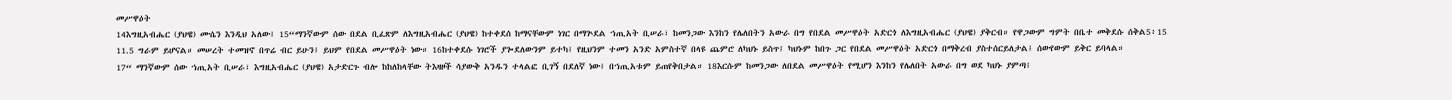መሥዋዕት
14እግዚአብሔር (ያህዌ) ሙሴን እንዲህ አለው፤ 15“ማንኛውም ሰው በደል ቢፈጽም ለእግዚአብሔር (ያህዌ) ከተቀደሰ ከማናቸውም ነገር በማጕደል ኀጢአት ቢሠራ፣ ከመንጋው እንከን የሌለበትን አውራ በግ የበደል መሥዋዕት አድርጎ ለእግዚአብሔር (ያህዌ) ያቅርብ። የዋጋውም ግምት በቤተ መቅደሱ ሰቅል5፥15 11.5 ግራም ይሆናል። መሠረት ተመዝኖ በጥሬ ብር ይሁን፤ ይህም የበደል መሥዋዕት ነው። 16ከተቀደሱ ነገሮች ያጐደለውንም ይተካ፤ የዚህንም ተመን አንድ አምስተኛ በላዩ ጨምሮ ለካህኑ ይስጥ፤ ካህኑም ከበጉ ጋር የበደል መሥዋዕት አድርጎ በማቅረብ ያስተሰርይለታል፤ ሰውየውም ይቅር ይባላል።
17“ ማንኛውም ሰው ኀጢአት ቢሠራ፣ እግዚአብሔር (ያህዌ) አታድርጉ ብሎ ከከለከላቸው ትእዛዞች ሳያውቅ አንዱን ተላልፎ ቢገኝ በደለኛ ነው፤ በኀጢአቱም ይጠየቅበታል። 18እርሱም ከመንጋው ለበደል መሥዋዕት የሚሆን እንከን የሌለበት አውራ በግ ወደ ካህኑ ያምጣ፤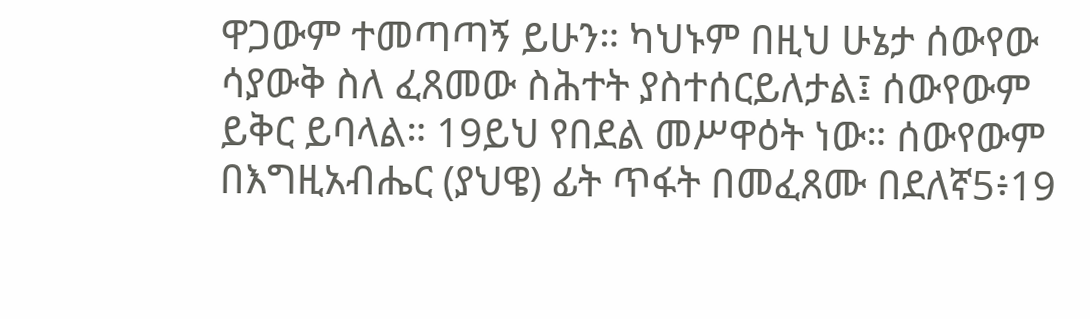ዋጋውም ተመጣጣኝ ይሁን። ካህኑም በዚህ ሁኔታ ሰውየው ሳያውቅ ስለ ፈጸመው ስሕተት ያስተሰርይለታል፤ ሰውየውም ይቅር ይባላል። 19ይህ የበደል መሥዋዕት ነው። ሰውየውም በእግዚአብሔር (ያህዌ) ፊት ጥፋት በመፈጸሙ በደለኛ5፥19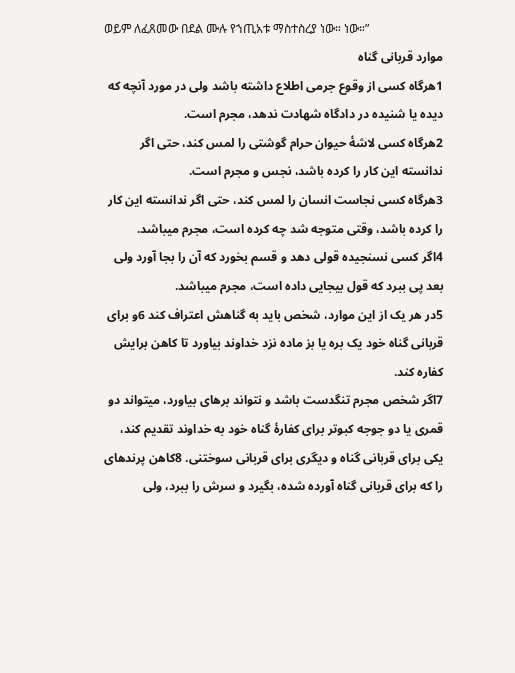ወይም ለፈጸመው በደል ሙሉ የኀጢአቱ ማስተስረያ ነው። ነው።”
موارد قربانی گناه
1هرگاه كسی از وقوع جرمی اطلاع داشته باشد ولی در مورد آنچه كه ديده يا شنيده در دادگاه شهادت ندهد، مجرم است.
2هرگاه كسی لاشهٔ حيوان حرام گوشتی را لمس كند، حتی اگر ندانسته اين كار را كرده باشد، نجس و مجرم است.
3هرگاه كسی نجاست انسان را لمس كند، حتی اگر ندانسته اين كار را كرده باشد، وقتی متوجه شد چه كرده است، مجرم میباشد.
4اگر كسی نسنجيده قولی دهد و قسم بخورد كه آن را بجا آورد ولی بعد پی ببرد كه قول بیجايی داده است، مجرم میباشد.
5در هر يک از اين موارد، شخص بايد به گناهش اعتراف كند 6و برای قربانی گناه خود يک بره يا بز ماده نزد خداوند بياورد تا كاهن برايش كفاره كند.
7اگر شخص مجرم تنگدست باشد و نتواند برهای بياورد، میتواند دو قمری يا دو جوجه كبوتر برای كفارهٔ گناه خود به خداوند تقديم كند، يكی برای قربانی گناه و ديگری برای قربانی سوختنی. 8كاهن پرندهای را كه برای قربانی گناه آورده شده، بگيرد و سرش را ببرد، ولی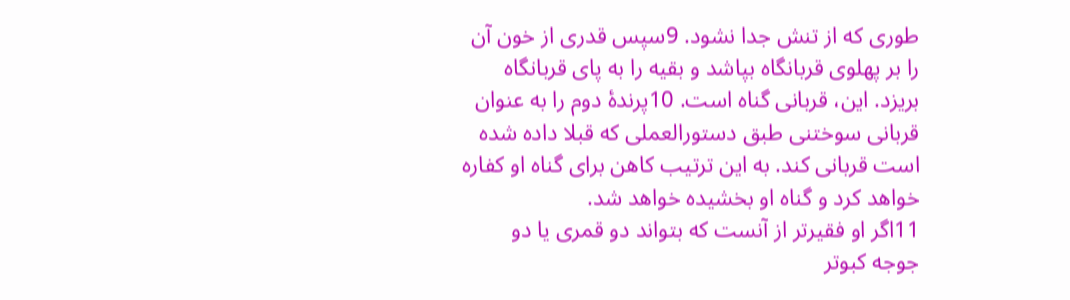طوری كه از تنش جدا نشود. 9سپس قدری از خون آن را بر پهلوی قربانگاه بپاشد و بقيه را به پای قربانگاه بريزد. اين، قربانی گناه است. 10پرندهٔ دوم را به عنوان قربانی سوختنی طبق دستورالعملی كه قبلا داده شده است قربانی كند. به اين ترتيب كاهن برای گناه او كفاره خواهد كرد و گناه او بخشيده خواهد شد.
11اگر او فقيرتر از آنست كه بتواند دو قمری يا دو جوجه كبوتر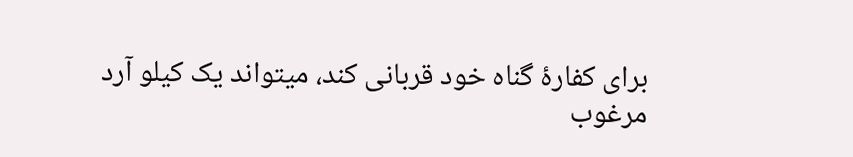برای كفارهٔ گناه خود قربانی كند، میتواند يک كيلو آرد مرغوب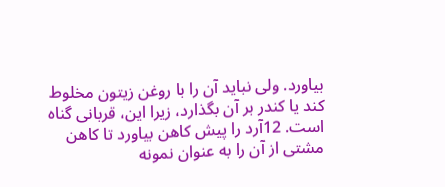بياورد. ولی نبايد آن را با روغن زيتون مخلوط كند يا كندر بر آن بگذارد، زيرا اين، قربانی گناه است. 12آرد را پيش كاهن بياورد تا كاهن مشتی از آن را به عنوان نمونه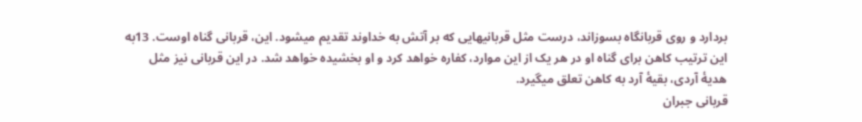بردارد و روی قربانگاه بسوزاند، درست مثل قربانیهایی كه بر آتش به خداوند تقديم میشود. اين، قربانی گناه اوست. 13به اين ترتيب كاهن برای گناه او در هر يک از اين موارد، كفاره خواهد كرد و او بخشيده خواهد شد. در اين قربانی نيز مثل هديهٔ آردی، بقيهٔ آرد به كاهن تعلق میگيرد.
قربانی جبران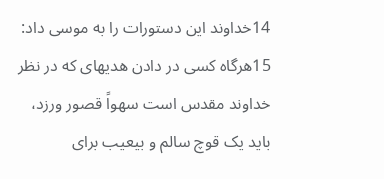14خداوند اين دستورات را به موسی داد: 15هرگاه كسی در دادن هديهای كه در نظر خداوند مقدس است سهواً قصور ورزد، بايد يک قوچ سالم و بیعيب برای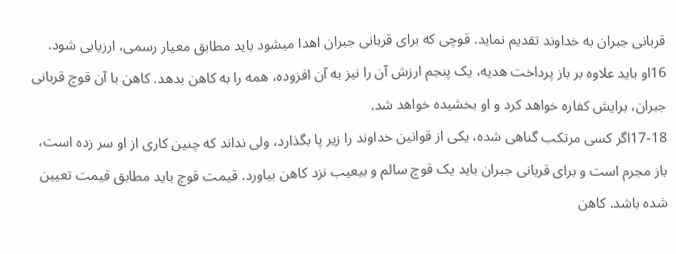قربانی جبران به خداوند تقديم نمايد. قوچی كه برای قربانی جبران اهدا میشود بايد مطابق معيار رسمی، ارزيابی شود. 16او بايد علاوه بر باز پرداخت هديه، يک پنجم ارزش آن را نيز به آن افزوده، همه را به كاهن بدهد. كاهن با آن قوچ قربانی جبران، برايش كفاره خواهد كرد و او بخشيده خواهد شد.
17-18اگر كسی مرتكب گناهی شده، يكی از قوانين خداوند را زير پا بگذارد، ولی نداند كه چنين كاری از او سر زده است، باز مجرم است و برای قربانی جبران بايد يک قوچ سالم و بیعيب نزد كاهن بياورد. قيمت قوچ بايد مطابق قيمت تعيين شده باشد. كاهن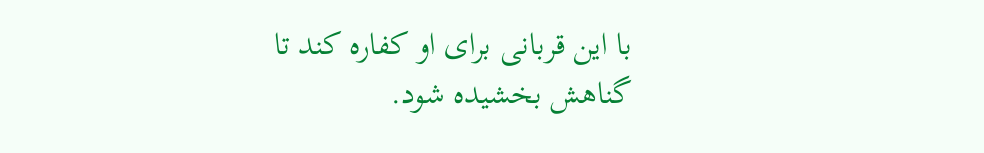با اين قربانی برای او كفاره كند تا گناهش بخشيده شود.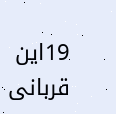19اين قربانی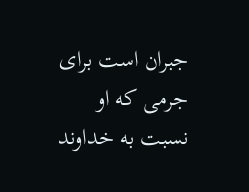جبران است برای جرمی كه او نسبت به خداوند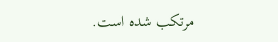مرتكب شده است.